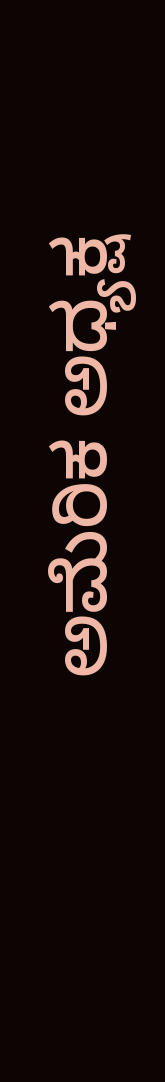ಅಮೆರಿಕ ಅಧ್ಯಕ್ಷ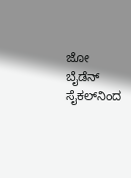ಜೋ ಬೈಡೆನ್‌ ಸೈಕಲ್‌ನಿಂದ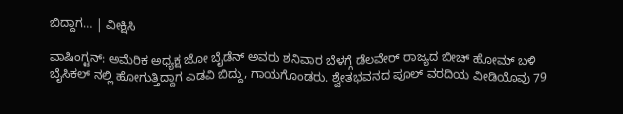ಬಿದ್ದಾಗ… | ವೀಕ್ಷಿಸಿ

ವಾಷಿಂಗ್ಟನ್: ಅಮೆರಿಕ ಅಧ್ಯಕ್ಷ ಜೋ ಬೈಡೆನ್‌ ಅವರು ಶನಿವಾರ ಬೆಳಗ್ಗೆ ಡೆಲವೇರ್ ರಾಜ್ಯದ ಬೀಚ್ ಹೋಮ್ ಬಳಿ ಬೈಸಿಕಲ್ ನಲ್ಲಿ ಹೋಗುತ್ತಿದ್ದಾಗ ಎಡವಿ ಬಿದ್ದು, ಗಾಯಗೊಂಡರು. ಶ್ವೇತಭವನದ ಪೂಲ್ ವರದಿಯ ವೀಡಿಯೊವು 79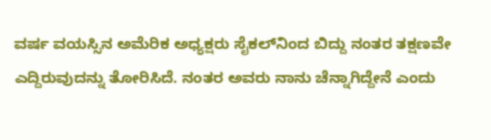ವರ್ಷ ವಯಸ್ಸಿನ ಅಮೆರಿಕ ಅಧ್ಯಕ್ಷರು ಸೈಕಲ್‌ನಿಂದ ಬಿದ್ದು ನಂತರ ತಕ್ಷಣವೇ ಎದ್ದಿರುವುದನ್ನು ತೋರಿಸಿದೆ. ನಂತರ ಅವರು ನಾನು ಚೆನ್ನಾಗಿದ್ದೇನೆ ಎಂದು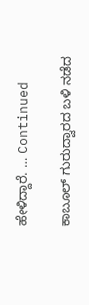ಹೇಳಿದ್ದಾರೆ. … Continued

ಕಾಬೂಲ್‌ ಗುರುದ್ವಾರದ ಬಳಿ ನಡೆದ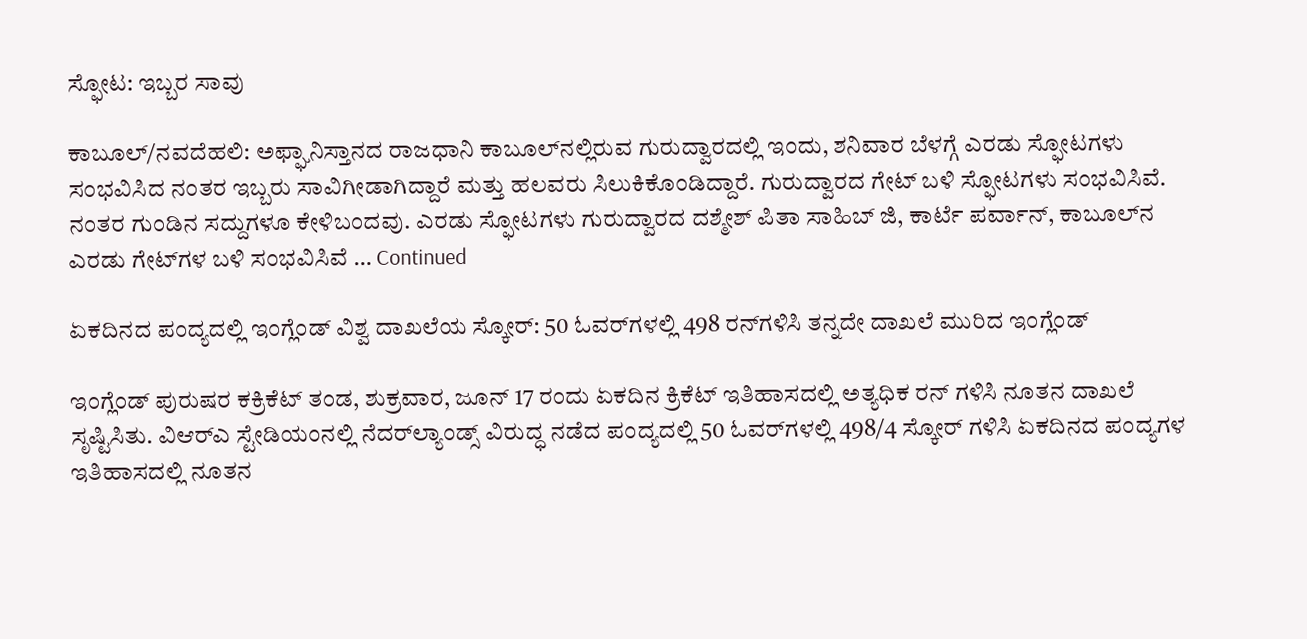ಸ್ಫೋಟ: ಇಬ್ಬರ ಸಾವು

ಕಾಬೂಲ್/ನವದೆಹಲಿ: ಅಫ್ಘಾನಿಸ್ತಾನದ ರಾಜಧಾನಿ ಕಾಬೂಲ್‌ನಲ್ಲಿರುವ ಗುರುದ್ವಾರದಲ್ಲಿ ಇಂದು, ಶನಿವಾರ ಬೆಳಗ್ಗೆ ಎರಡು ಸ್ಫೋಟಗಳು ಸಂಭವಿಸಿದ ನಂತರ ಇಬ್ಬರು ಸಾವಿಗೀಡಾಗಿದ್ದಾರೆ ಮತ್ತು ಹಲವರು ಸಿಲುಕಿಕೊಂಡಿದ್ದಾರೆ. ಗುರುದ್ವಾರದ ಗೇಟ್ ಬಳಿ ಸ್ಫೋಟಗಳು ಸಂಭವಿಸಿವೆ. ನಂತರ ಗುಂಡಿನ ಸದ್ದುಗಳೂ ಕೇಳಿಬಂದವು. ಎರಡು ಸ್ಫೋಟಗಳು ಗುರುದ್ವಾರದ ದಶ್ಮೇಶ್ ಪಿತಾ ಸಾಹಿಬ್ ಜಿ, ಕಾರ್ಟೆ ಪರ್ವಾನ್, ಕಾಬೂಲ್‌ನ ಎರಡು ಗೇಟ್‌ಗಳ ಬಳಿ ಸಂಭವಿಸಿವೆ … Continued

ಏಕದಿನದ ಪಂದ್ಯದಲ್ಲಿ ಇಂಗ್ಲೆಂಡ್ ವಿಶ್ವ ದಾಖಲೆಯ ಸ್ಕೋರ್: 50 ಓವರ್‌ಗಳಲ್ಲಿ 498 ರನ್‌ಗಳಿಸಿ ತನ್ನದೇ ದಾಖಲೆ ಮುರಿದ ಇಂಗ್ಲೆಂಡ್‌

ಇಂಗ್ಲೆಂಡ್ ಪುರುಷರ ಕಕ್ರಿಕೆಟ್‌ ತಂಡ, ಶುಕ್ರವಾರ, ಜೂನ್ 17 ರಂದು ಏಕದಿನ ಕ್ರಿಕೆಟ್ ಇತಿಹಾಸದಲ್ಲಿ ಅತ್ಯಧಿಕ ರನ್‌ ಗಳಿಸಿ ನೂತನ ದಾಖಲೆ ಸೃಷ್ಟಿಸಿತು. ವಿಆರ್‌ಎ ಸ್ಟೇಡಿಯಂನಲ್ಲಿ ನೆದರ್‌ಲ್ಯಾಂಡ್ಸ್ ವಿರುದ್ಧ ನಡೆದ ಪಂದ್ಯದಲ್ಲಿ 50 ಓವರ್‌ಗಳಲ್ಲಿ 498/4 ಸ್ಕೋರ್ ಗಳಿಸಿ ಏಕದಿನದ ಪಂದ್ಯಗಳ ಇತಿಹಾಸದಲ್ಲಿ ನೂತನ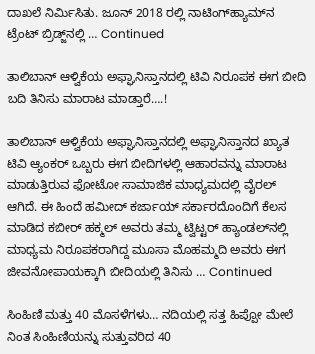ದಾಖಲೆ ನಿರ್ಮಿಸಿತು. ಜೂನ್ 2018 ರಲ್ಲಿ ನಾಟಿಂಗ್‌ಹ್ಯಾಮ್‌ನ ಟ್ರೆಂಟ್ ಬ್ರಿಡ್ಜ್‌ನಲ್ಲಿ … Continued

ತಾಲಿಬಾನ್ ಆಳ್ವಿಕೆಯ ಅಫ್ಘಾನಿಸ್ತಾನದಲ್ಲಿ ಟಿವಿ ನಿರೂಪಕ ಈಗ ಬೀದಿ ಬದಿ ತಿನಿಸು ಮಾರಾಟ ಮಾಡ್ತಾರೆ….!

ತಾಲಿಬಾನ್ ಆಳ್ವಿಕೆಯ ಅಫ್ಘಾನಿಸ್ತಾನದಲ್ಲಿ ಅಫ್ಘಾನಿಸ್ತಾನದ ಖ್ಯಾತ ಟಿವಿ ಆ್ಯಂಕರ್ ಒಬ್ಬರು ಈಗ ಬೀದಿಗಳಲ್ಲಿ ಆಹಾರವನ್ನು ಮಾರಾಟ ಮಾಡುತ್ತಿರುವ ಫೋಟೋ ಸಾಮಾಜಿಕ ಮಾಧ್ಯಮದಲ್ಲಿ ವೈರಲ್ ಆಗಿದೆ. ಈ ಹಿಂದೆ ಹಮೀದ್ ಕರ್ಜಾಯ್ ಸರ್ಕಾರದೊಂದಿಗೆ ಕೆಲಸ ಮಾಡಿದ ಕಬೀರ್ ಹಕ್ಮಲ್ ಅವರು ತಮ್ಮ ಟ್ವಿಟ್ಟರ್ ಹ್ಯಾಂಡಲ್‌ನಲ್ಲಿ ಮಾಧ್ಯಮ ನಿರೂಪಕರಾಗಿದ್ದ ಮೂಸಾ ಮೊಹಮ್ಮದಿ ಅವರು ಈಗ ಜೀವನೋಪಾಯಕ್ಕಾಗಿ ಬೀದಿಯಲ್ಲಿ ತಿನಿಸು … Continued

ಸಿಂಹಿಣಿ ಮತ್ತು 40 ಮೊಸಳೆಗಳು… ನದಿಯಲ್ಲಿ ಸತ್ತ ಹಿಪ್ಪೋ ಮೇಲೆ ನಿಂತ ಸಿಂಹಿಣಿಯನ್ನು ಸುತ್ತುವರಿದ 40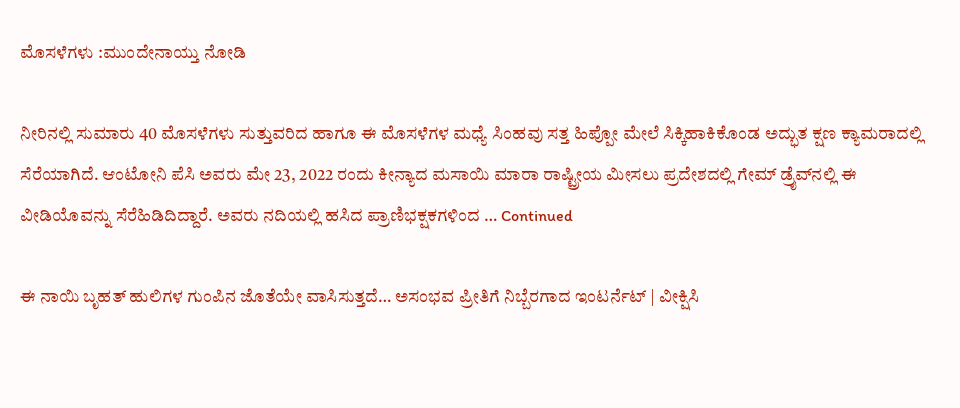ಮೊಸಳೆಗಳು :ಮುಂದೇನಾಯ್ತು ನೋಡಿ

ನೀರಿನಲ್ಲಿ ಸುಮಾರು 40 ಮೊಸಳೆಗಳು ಸುತ್ತುವರಿದ ಹಾಗೂ ಈ ಮೊಸಳೆಗಳ ಮಧ್ಯೆ ಸಿಂಹವು ಸತ್ತ ಹಿಪ್ಪೋ ಮೇಲೆ ಸಿಕ್ಕಿಹಾಕಿಕೊಂಡ ಅದ್ಭುತ ಕ್ಷಣ ಕ್ಯಾಮರಾದಲ್ಲಿ ಸೆರೆಯಾಗಿದೆ. ಆಂಟೋನಿ ಪೆಸಿ ಅವರು ಮೇ 23, 2022 ರಂದು ಕೀನ್ಯಾದ ಮಸಾಯಿ ಮಾರಾ ರಾಷ್ಟ್ರೀಯ ಮೀಸಲು ಪ್ರದೇಶದಲ್ಲಿ ಗೇಮ್ ಡ್ರೈವ್‌ನಲ್ಲಿ ಈ ವೀಡಿಯೊವನ್ನು ಸೆರೆಹಿಡಿದಿದ್ದಾರೆ. ಅವರು ನದಿಯಲ್ಲಿ ಹಸಿದ ಪ್ರಾಣಿಭಕ್ಷಕಗಳಿಂದ … Continued

ಈ ನಾಯಿ ಬೃಹತ್‌ ಹುಲಿಗಳ ಗುಂಪಿನ ಜೊತೆಯೇ ವಾಸಿಸುತ್ತದೆ… ಅಸಂಭವ ಪ್ರೀತಿಗೆ ನಿಬ್ಬೆರಗಾದ ಇಂಟರ್ನೆಟ್‌ | ವೀಕ್ಷಿಸಿ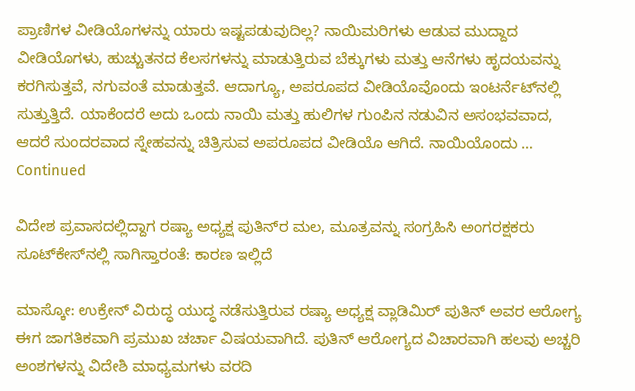ಪ್ರಾಣಿಗಳ ವೀಡಿಯೊಗಳನ್ನು ಯಾರು ಇಷ್ಟಪಡುವುದಿಲ್ಲ? ನಾಯಿಮರಿಗಳು ಆಡುವ ಮುದ್ದಾದ ವೀಡಿಯೊಗಳು, ಹುಚ್ಚುತನದ ಕೆಲಸಗಳನ್ನು ಮಾಡುತ್ತಿರುವ ಬೆಕ್ಕುಗಳು ಮತ್ತು ಆನೆಗಳು ಹೃದಯವನ್ನು ಕರಗಿಸುತ್ತವೆ, ನಗುವಂತೆ ಮಾಡುತ್ತವೆ. ಆದಾಗ್ಯೂ, ಅಪರೂಪದ ವೀಡಿಯೊವೊಂದು ಇಂಟರ್ನೆಟ್‌ನಲ್ಲಿ ಸುತ್ತುತ್ತಿದೆ. ಯಾಕೆಂದರೆ ಅದು ಒಂದು ನಾಯಿ ಮತ್ತು ಹುಲಿಗಳ ಗುಂಪಿನ ನಡುವಿನ ಅಸಂಭವವಾದ, ಆದರೆ ಸುಂದರವಾದ ಸ್ನೇಹವನ್ನು ಚಿತ್ರಿಸುವ ಅಪರೂಪದ ವೀಡಿಯೊ ಆಗಿದೆ. ನಾಯಿಯೊಂದು … Continued

ವಿದೇಶ ಪ್ರವಾಸದಲ್ಲಿದ್ದಾಗ ರಷ್ಯಾ ಅಧ್ಯಕ್ಷ ಪುತಿನ್‌ರ ಮಲ, ಮೂತ್ರವನ್ನು ಸಂಗ್ರಹಿಸಿ ಅಂಗರಕ್ಷಕರು ಸೂಟ್‌ಕೇಸ್‌ನಲ್ಲಿ ಸಾಗಿಸ್ತಾರಂತೆ: ಕಾರಣ ಇಲ್ಲಿದೆ

ಮಾಸ್ಕೋ: ಉಕ್ರೇನ್‌ ವಿರುದ್ಧ ಯುದ್ಧ ನಡೆಸುತ್ತಿರುವ ರಷ್ಯಾ ಅಧ್ಯಕ್ಷ ವ್ಲಾಡಿಮಿರ್‌ ಪುತಿನ್‌ ಅವರ ಆರೋಗ್ಯ ಈಗ ಜಾಗತಿಕವಾಗಿ ಪ್ರಮುಖ ಚರ್ಚಾ ವಿಷಯವಾಗಿದೆ. ಪುತಿನ್‌ ಆರೋಗ್ಯದ ವಿಚಾರವಾಗಿ ಹಲವು ಅಚ್ಚರಿ ಅಂಶಗಳನ್ನು ವಿದೇಶಿ ಮಾಧ್ಯಮಗಳು ವರದಿ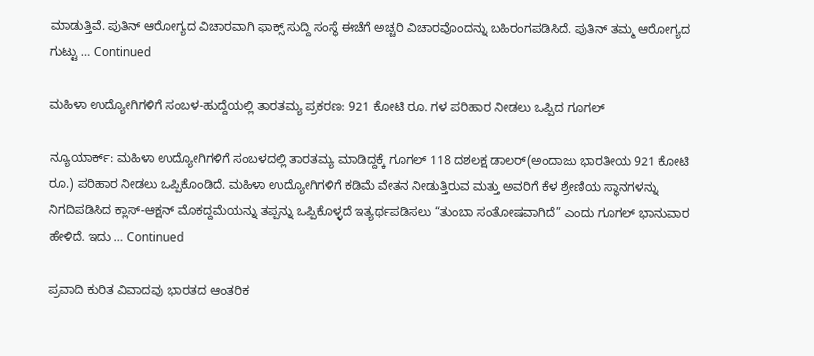ಮಾಡುತ್ತಿವೆ. ಪುತಿನ್‌ ಆರೋಗ್ಯದ ವಿಚಾರವಾಗಿ ಫಾಕ್ಸ್‌ ಸುದ್ದಿ ಸಂಸ್ಥೆ ಈಚೆಗೆ ಅಚ್ಚರಿ ವಿಚಾರವೊಂದನ್ನು ಬಹಿರಂಗಪಡಿಸಿದೆ. ಪುತಿನ್‌ ತಮ್ಮ ಆರೋಗ್ಯದ ಗುಟ್ಟು … Continued

ಮಹಿಳಾ ಉದ್ಯೋಗಿಗಳಿಗೆ ಸಂಬಳ-ಹುದ್ದೆಯಲ್ಲಿ ತಾರತಮ್ಯ ಪ್ರಕರಣ: 921 ಕೋಟಿ ರೂ. ಗಳ ಪರಿಹಾರ ನೀಡಲು ಒಪ್ಪಿದ ಗೂಗಲ್‌

ನ್ಯೂಯಾರ್ಕ್: ಮಹಿಳಾ ಉದ್ಯೋಗಿಗಳಿಗೆ ಸಂಬಳದಲ್ಲಿ ತಾರತಮ್ಯ ಮಾಡಿದ್ದಕ್ಕೆ ಗೂಗಲ್‌ 118 ದಶಲಕ್ಷ ಡಾಲರ್‌(ಅಂದಾಜು ಭಾರತೀಯ 921 ಕೋಟಿ ರೂ.) ಪರಿಹಾರ ನೀಡಲು ಒಪ್ಪಿಕೊಂಡಿದೆ. ಮಹಿಳಾ ಉದ್ಯೋಗಿಗಳಿಗೆ ಕಡಿಮೆ ವೇತನ ನೀಡುತ್ತಿರುವ ಮತ್ತು ಅವರಿಗೆ ಕೆಳ ಶ್ರೇಣಿಯ ಸ್ಥಾನಗಳನ್ನು ನಿಗದಿಪಡಿಸಿದ ಕ್ಲಾಸ್-ಆಕ್ಷನ್ ಮೊಕದ್ದಮೆಯನ್ನು ತಪ್ಪನ್ನು ಒಪ್ಪಿಕೊಳ್ಳದೆ ಇತ್ಯರ್ಥಪಡಿಸಲು “ತುಂಬಾ ಸಂತೋಷವಾಗಿದೆ” ಎಂದು ಗೂಗಲ್ ಭಾನುವಾರ ಹೇಳಿದೆ. ಇದು … Continued

ಪ್ರವಾದಿ ಕುರಿತ ವಿವಾದವು ಭಾರತದ ಆಂತರಿಕ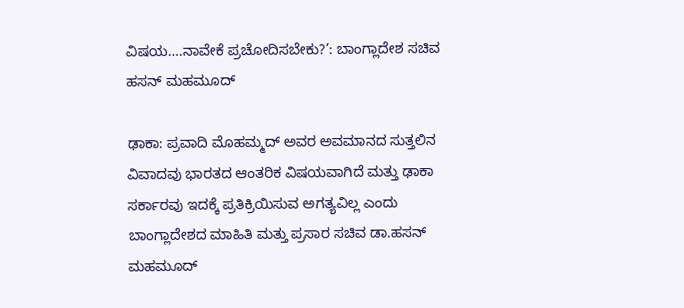ವಿಷಯ….ನಾವೇಕೆ ಪ್ರಚೋದಿಸಬೇಕು?’: ಬಾಂಗ್ಲಾದೇಶ ಸಚಿವ ಹಸನ್ ಮಹಮೂದ್

ಢಾಕಾ: ಪ್ರವಾದಿ ಮೊಹಮ್ಮದ್‌ ಅವರ ಅವಮಾನದ ಸುತ್ತಲಿನ ವಿವಾದವು ಭಾರತದ ಆಂತರಿಕ ವಿಷಯವಾಗಿದೆ ಮತ್ತು ಢಾಕಾ ಸರ್ಕಾರವು ಇದಕ್ಕೆ ಪ್ರತಿಕ್ರಿಯಿಸುವ ಅಗತ್ಯವಿಲ್ಲ ಎಂದು ಬಾಂಗ್ಲಾದೇಶದ ಮಾಹಿತಿ ಮತ್ತು ಪ್ರಸಾರ ಸಚಿವ ಡಾ.ಹಸನ್ ಮಹಮೂದ್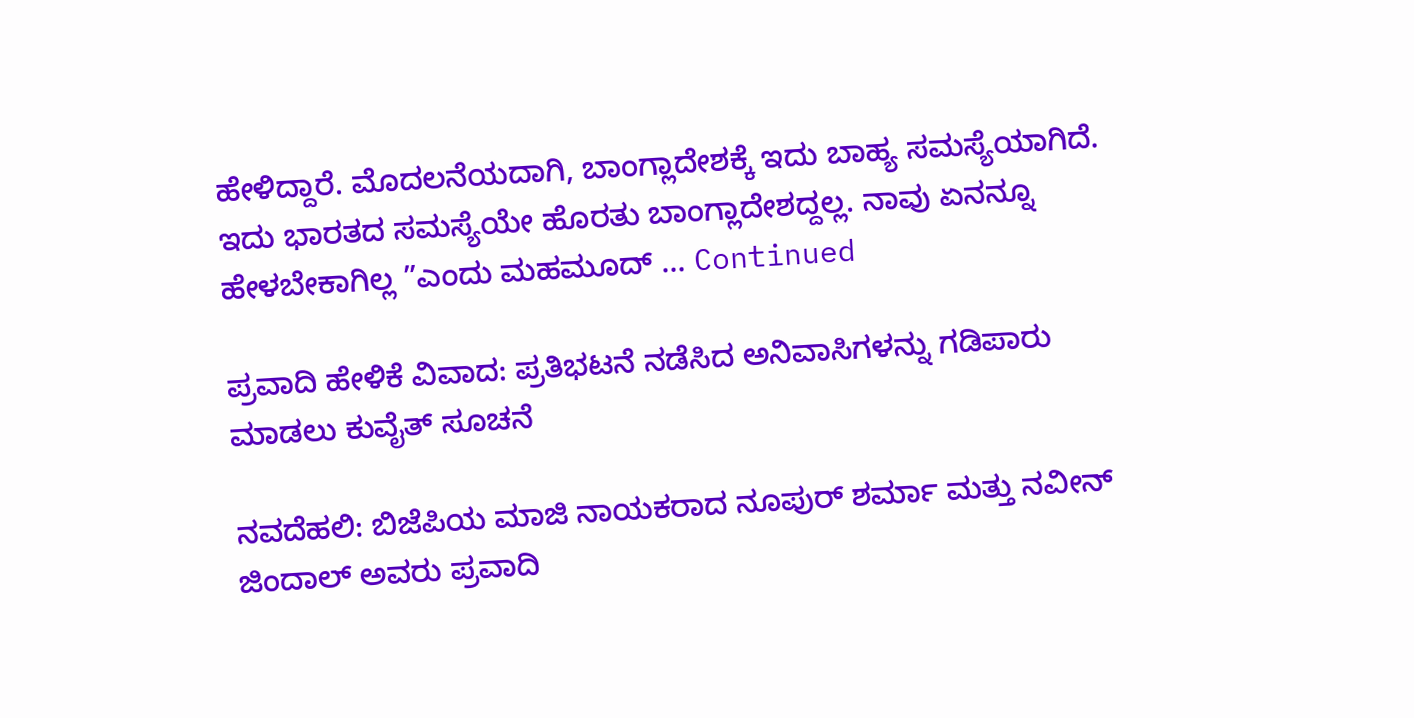ಹೇಳಿದ್ದಾರೆ. ಮೊದಲನೆಯದಾಗಿ, ಬಾಂಗ್ಲಾದೇಶಕ್ಕೆ ಇದು ಬಾಹ್ಯ ಸಮಸ್ಯೆಯಾಗಿದೆ. ಇದು ಭಾರತದ ಸಮಸ್ಯೆಯೇ ಹೊರತು ಬಾಂಗ್ಲಾದೇಶದ್ದಲ್ಲ. ನಾವು ಏನನ್ನೂ ಹೇಳಬೇಕಾಗಿಲ್ಲ ”ಎಂದು ಮಹಮೂದ್ … Continued

ಪ್ರವಾದಿ ಹೇಳಿಕೆ ವಿವಾದ: ಪ್ರತಿಭಟನೆ ನಡೆಸಿದ ಅನಿವಾಸಿಗಳನ್ನು ಗಡಿಪಾರು ಮಾಡಲು ಕುವೈತ್ ಸೂಚನೆ

ನವದೆಹಲಿ: ಬಿಜೆಪಿಯ ಮಾಜಿ ನಾಯಕರಾದ ನೂಪುರ್ ಶರ್ಮಾ ಮತ್ತು ನವೀನ್ ಜಿಂದಾಲ್ ಅವರು ಪ್ರವಾದಿ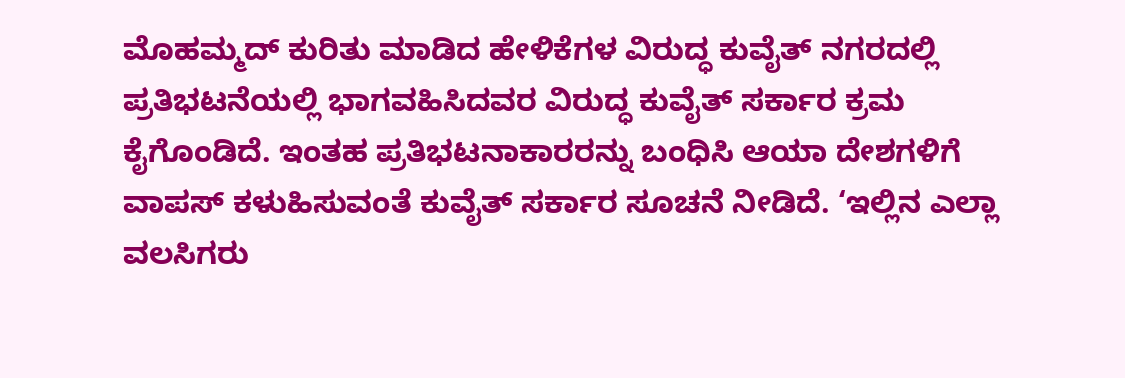ಮೊಹಮ್ಮದ್ ಕುರಿತು ಮಾಡಿದ ಹೇಳಿಕೆಗಳ ವಿರುದ್ಧ ಕುವೈತ್ ನಗರದಲ್ಲಿ ಪ್ರತಿಭಟನೆಯಲ್ಲಿ ಭಾಗವಹಿಸಿದವರ ವಿರುದ್ಧ ಕುವೈತ್ ಸರ್ಕಾರ ಕ್ರಮ ಕೈಗೊಂಡಿದೆ. ಇಂತಹ ಪ್ರತಿಭಟನಾಕಾರರನ್ನು ಬಂಧಿಸಿ ಆಯಾ ದೇಶಗಳಿಗೆ ವಾಪಸ್ ಕಳುಹಿಸುವಂತೆ ಕುವೈತ್ ಸರ್ಕಾರ ಸೂಚನೆ ನೀಡಿದೆ. ‘ಇಲ್ಲಿನ ಎಲ್ಲಾ ವಲಸಿಗರು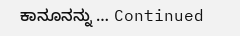ಕಾನೂನನ್ನು … Continued